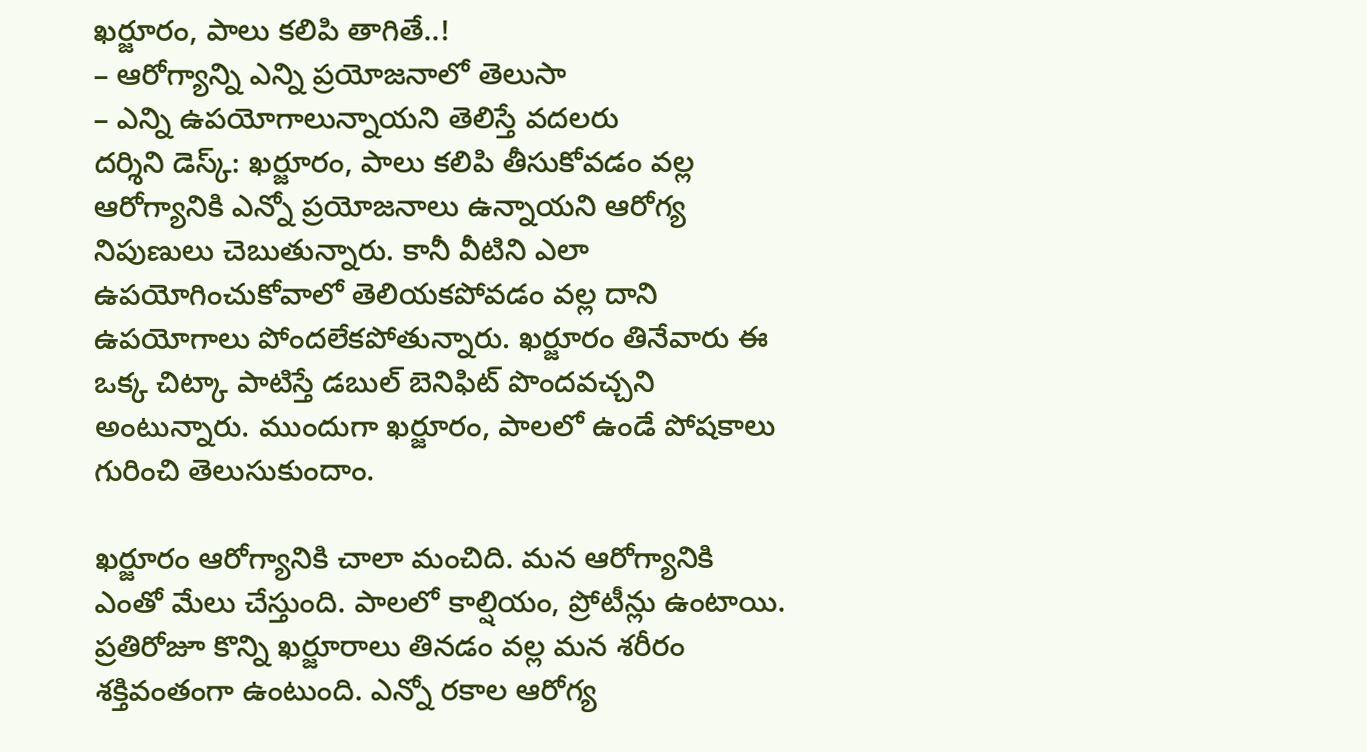ఖర్జూరం, పాలు కలిపి తాగితే..!
– ఆరోగ్యాన్ని ఎన్ని ప్రయోజనాలో తెలుసా
– ఎన్ని ఉపయోగాలున్నాయని తెలిస్తే వదలరు
దర్శిని డెస్క్: ఖర్జూరం, పాలు కలిపి తీసుకోవడం వల్ల ఆరోగ్యానికి ఎన్నో ప్రయోజనాలు ఉన్నాయని ఆరోగ్య నిపుణులు చెబుతున్నారు. కానీ వీటిని ఎలా ఉపయోగించుకోవాలో తెలియకపోవడం వల్ల దాని ఉపయోగాలు పోందలేకపోతున్నారు. ఖర్జూరం తినేవారు ఈ ఒక్క చిట్కా పాటిస్తే డబుల్ బెనిఫిట్ పొందవచ్చని అంటున్నారు. ముందుగా ఖర్జూరం, పాలలో ఉండే పోషకాలు గురించి తెలుసుకుందాం.

ఖర్జూరం ఆరోగ్యానికి చాలా మంచిది. మన ఆరోగ్యానికి ఎంతో మేలు చేస్తుంది. పాలలో కాల్షియం, ప్రోటీన్లు ఉంటాయి. ప్రతిరోజూ కొన్ని ఖర్జూరాలు తినడం వల్ల మన శరీరం శక్తివంతంగా ఉంటుంది. ఎన్నో రకాల ఆరోగ్య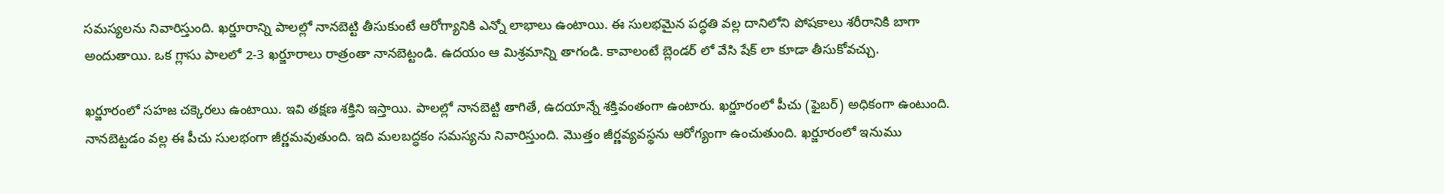సమస్యలను నివారిస్తుంది. ఖర్జూరాన్ని పాలల్లో నానబెట్టి తీసుకుంటే ఆరోగ్యానికి ఎన్నో లాభాలు ఉంటాయి. ఈ సులభమైన పద్ధతి వల్ల దానిలోని పోషకాలు శరీరానికి బాగా అందుతాయి. ఒక గ్లాసు పాలలో 2-3 ఖర్జూరాలు రాత్రంతా నానబెట్టండి. ఉదయం ఆ మిశ్రమాన్ని తాగండి. కావాలంటే బ్లెండర్ లో వేసి షేక్ లా కూడా తీసుకోవచ్చు.

ఖర్జూరంలో సహజ చక్కెరలు ఉంటాయి. ఇవి తక్షణ శక్తిని ఇస్తాయి. పాలల్లో నానబెట్టి తాగితే, ఉదయాన్నే శక్తివంతంగా ఉంటారు. ఖర్జూరంలో పీచు (ఫైబర్) అధికంగా ఉంటుంది. నానబెట్టడం వల్ల ఈ పీచు సులభంగా జీర్ణమవుతుంది. ఇది మలబద్ధకం సమస్యను నివారిస్తుంది. మొత్తం జీర్ణవ్యవస్థను ఆరోగ్యంగా ఉంచుతుంది. ఖర్జూరంలో ఇనుము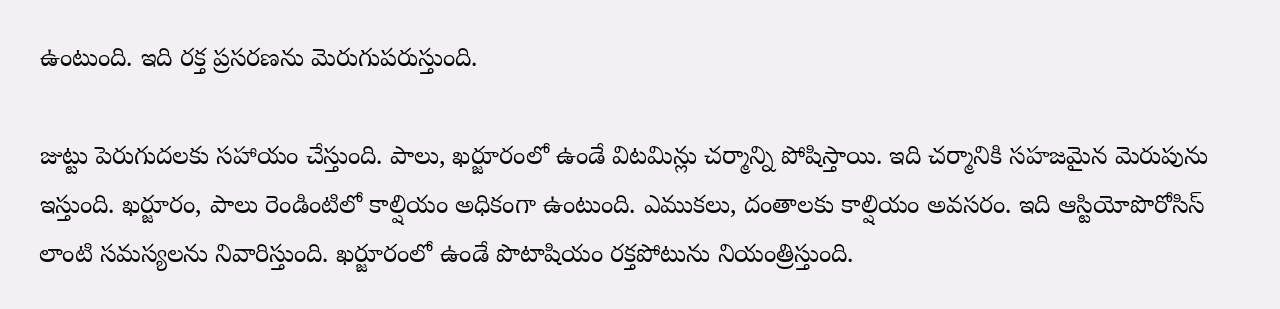ఉంటుంది. ఇది రక్త ప్రసరణను మెరుగుపరుస్తుంది.

జుట్టు పెరుగుదలకు సహాయం చేస్తుంది. పాలు, ఖర్జూరంలో ఉండే విటమిన్లు చర్మాన్ని పోషిస్తాయి. ఇది చర్మానికి సహజమైన మెరుపును ఇస్తుంది. ఖర్జూరం, పాలు రెండింటిలో కాల్షియం అధికంగా ఉంటుంది. ఎముకలు, దంతాలకు కాల్షియం అవసరం. ఇది ఆస్టియోపొరోసిస్ లాంటి సమస్యలను నివారిస్తుంది. ఖర్జూరంలో ఉండే పొటాషియం రక్తపోటును నియంత్రిస్తుంది.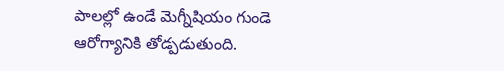పాలల్లో ఉండే మెగ్నీషియం గుండె ఆరోగ్యానికి తోడ్పడుతుంది.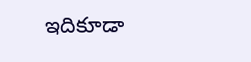ఇదికూడా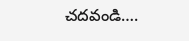చదవండి….